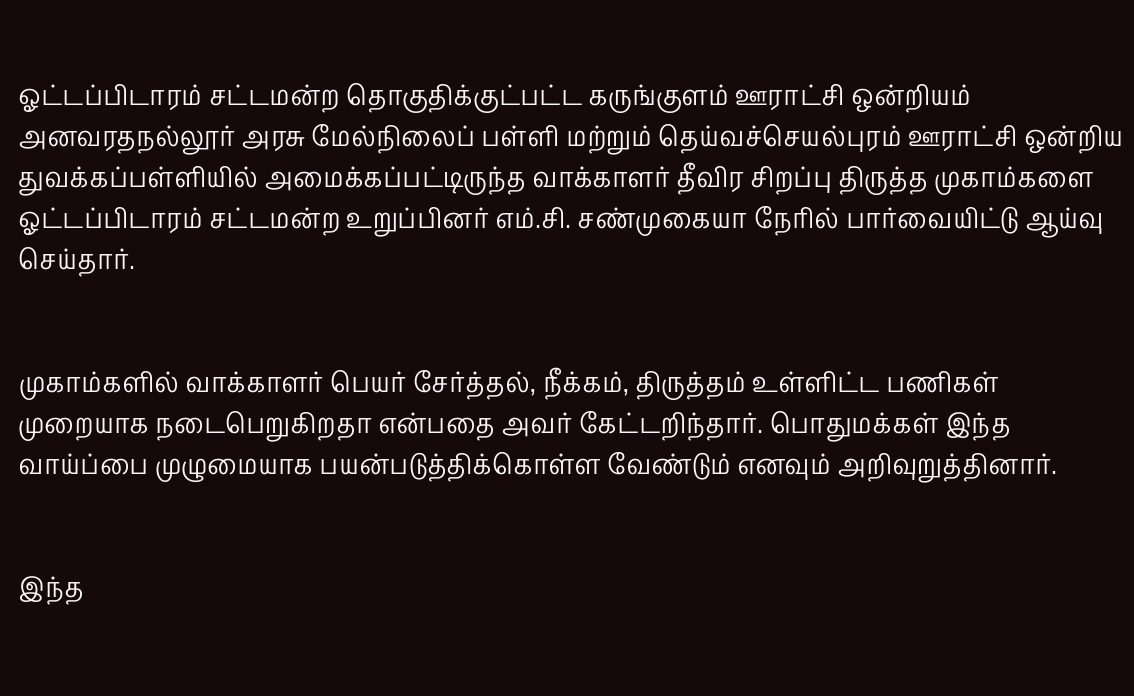ஓட்டப்பிடாரம் சட்டமன்ற தொகுதிக்குட்பட்ட கருங்குளம் ஊராட்சி ஒன்றியம் அனவரதநல்லூர் அரசு மேல்நிலைப் பள்ளி மற்றும் தெய்வச்செயல்புரம் ஊராட்சி ஒன்றிய துவக்கப்பள்ளியில் அமைக்கப்பட்டிருந்த வாக்காளர் தீவிர சிறப்பு திருத்த முகாம்களை ஓட்டப்பிடாரம் சட்டமன்ற உறுப்பினர் எம்.சி. சண்முகையா நேரில் பார்வையிட்டு ஆய்வு செய்தார்.


முகாம்களில் வாக்காளர் பெயர் சேர்த்தல், நீக்கம், திருத்தம் உள்ளிட்ட பணிகள் முறையாக நடைபெறுகிறதா என்பதை அவர் கேட்டறிந்தார். பொதுமக்கள் இந்த வாய்ப்பை முழுமையாக பயன்படுத்திக்கொள்ள வேண்டும் எனவும் அறிவுறுத்தினார்.


இந்த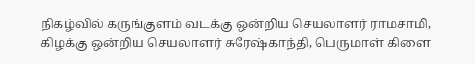நிகழ்வில் கருங்குளம் வடக்கு ஒன்றிய செயலாளர் ராமசாமி, கிழக்கு ஒன்றிய செயலாளர் சுரேஷ்காந்தி, பெருமாள் கிளை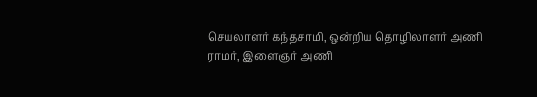செயலாளர் கந்தசாமி, ஒன்றிய தொழிலாளர் அணி ராமர், இளைஞர் அணி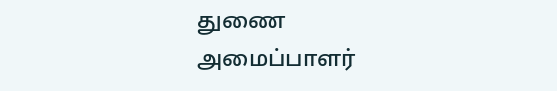துணை அமைப்பாளர்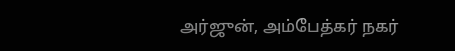அர்ஜுன், அம்பேத்கர் நகர்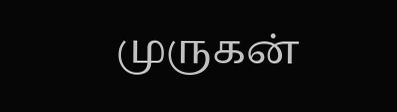முருகன்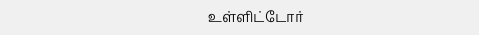உள்ளிட்டோர்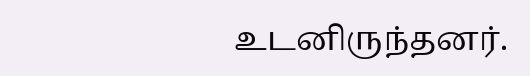உடனிருந்தனர்.